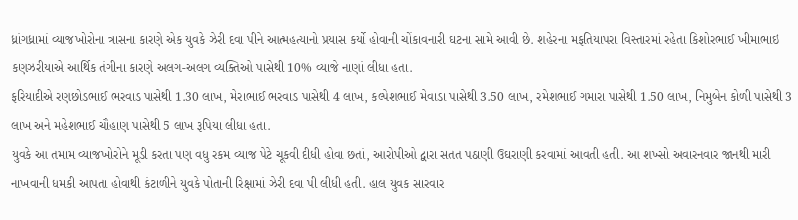ધ્રાંગધ્રામાં વ્યાજખોરોના ત્રાસના કારણે એક યુવકે ઝેરી દવા પીને આત્મહત્યાનો પ્રયાસ કર્યો હોવાની ચોંકાવનારી ઘટના સામે આવી છે. શહેરના મફતિયાપરા વિસ્તારમાં રહેતા કિશોરભાઈ ખીમાભાઇ કણઝરીયાએ આર્થિક તંગીના કારણે અલગ-અલગ વ્યક્તિઓ પાસેથી 10% વ્યાજે નાણાં લીધા હતા.
ફરિયાદીએ રણછોડભાઈ ભરવાડ પાસેથી 1.30 લાખ, મેરાભાઈ ભરવાડ પાસેથી 4 લાખ, કલ્પેશભાઈ મેવાડા પાસેથી 3.50 લાખ, રમેશભાઈ ગમારા પાસેથી 1.50 લાખ, નિમુબેન કોળી પાસેથી 3 લાખ અને મહેશભાઈ ચૌહાણ પાસેથી 5 લાખ રૂપિયા લીધા હતા.
યુવકે આ તમામ વ્યાજખોરોને મૂડી કરતા પણ વધુ રકમ વ્યાજ પેટે ચૂકવી દીધી હોવા છતાં, આરોપીઓ દ્વારા સતત પઠાણી ઉઘરાણી કરવામાં આવતી હતી. આ શખ્સો અવારનવાર જાનથી મારી નાખવાની ધમકી આપતા હોવાથી કંટાળીને યુવકે પોતાની રિક્ષામાં ઝેરી દવા પી લીધી હતી. હાલ યુવક સારવાર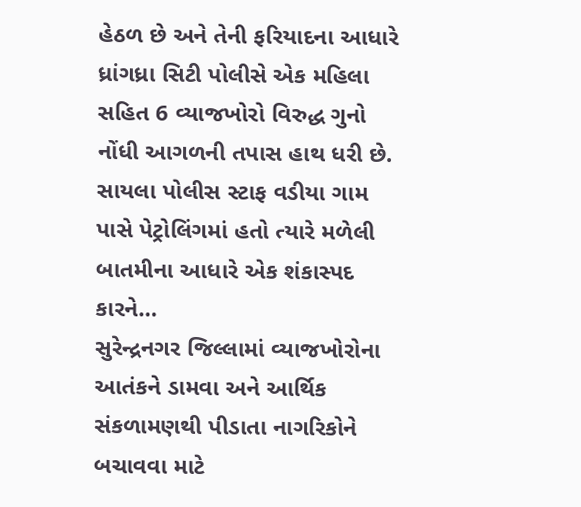હેઠળ છે અને તેની ફરિયાદના આધારે ધ્રાંગધ્રા સિટી પોલીસે એક મહિલા સહિત 6 વ્યાજખોરો વિરુદ્ધ ગુનો નોંધી આગળની તપાસ હાથ ધરી છે.
સાયલા પોલીસ સ્ટાફ વડીયા ગામ પાસે પેટ્રોલિંગમાં હતો ત્યારે મળેલી બાતમીના આધારે એક શંકાસ્પદ કારને…
સુરેન્દ્રનગર જિલ્લામાં વ્યાજખોરોના આતંકને ડામવા અને આર્થિક સંકળામણથી પીડાતા નાગરિકોને બચાવવા માટે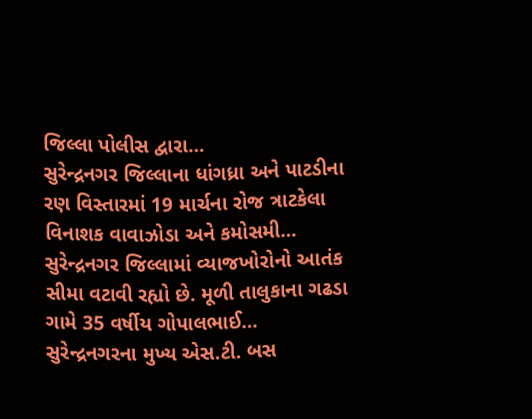જિલ્લા પોલીસ દ્વારા…
સુરેન્દ્રનગર જિલ્લાના ધાંગધ્રા અને પાટડીના રણ વિસ્તારમાં 19 માર્ચના રોજ ત્રાટકેલા વિનાશક વાવાઝોડા અને કમોસમી…
સુરેન્દ્રનગર જિલ્લામાં વ્યાજખોરોનો આતંક સીમા વટાવી રહ્યો છે. મૂળી તાલુકાના ગઢડા ગામે 35 વર્ષીય ગોપાલભાઈ…
સુરેન્દ્રનગરના મુખ્ય એસ.ટી. બસ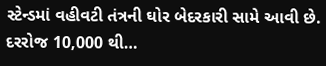સ્ટેન્ડમાં વહીવટી તંત્રની ઘોર બેદરકારી સામે આવી છે. દરરોજ 10,000 થી…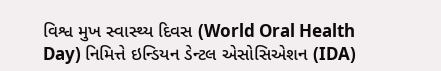વિશ્વ મુખ સ્વાસ્થ્ય દિવસ (World Oral Health Day) નિમિત્તે ઇન્ડિયન ડેન્ટલ એસોસિએશન (IDA)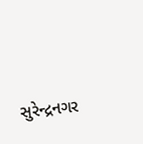સુરેન્દ્રનગર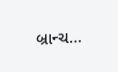બ્રાન્ચ…